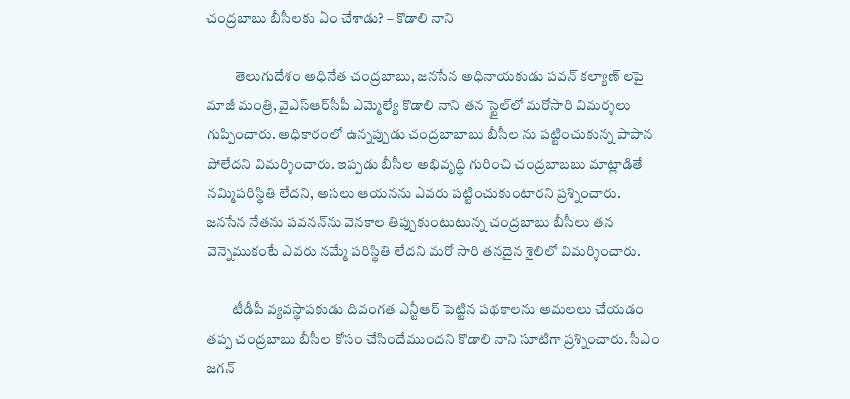చంద్రబాబు బీసీలకు ఏం చేశాడు? – కొడాలి నాని

          తెలుగుదేశం అధినేత చంద్రబాబు, జనసేన అధినాయకుడు పవన్ కల్యాణ్ లపై మాజీ మంత్రి, వైఎస్‌ఆర్‌సీపీ ఎమ్మెల్యే కొడాలి నాని తన స్టైల్‌లో మరోసారి విమర్శలు గుప్పించారు. అధికారంలో ఉన్నప్పుడు చంద్రబాబాబు బీసీల ను పట్టించుకున్న పాపాన పోలేదని విమర్శించారు. ఇప్పడు బీసీల అభివృద్ధి గురించి చంద్రబాబబు మాట్లాడితే నమ్మిపరిస్థితి లేదని, అసలు ఆయనను ఎవరు పట్టించుకుంటారని ప్రశ్నించారు. జనసేన నేతను పవనన్‌ను వెనకాల తిప్పుకుంటుటున్న చంద్రబాబు బీసీలు తన వెన్నెముకంటే ఎవరు నమ్మే పరిస్థితి లేదని మరో సారి తనదైన శైలిలో విమర్శించారు.

         టీడీపీ వ్యవస్థాపకుడు దివంగత ఎన్టీఆర్ పెట్టిన పథకాలను అమలలు చేయడం తప్ప చంద్రబాబు బీసీల కోసం చేసిందేముందని కొడాలి నాని సూటిగా ప్రశ్నించారు. సీఎం జగన్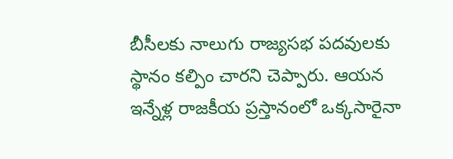బీసీలకు నాలుగు రాజ్యసభ పదవులకు స్థానం కల్పిం చారని చెప్పారు. ఆయన ఇన్నేళ్ల రాజకీయ ప్రస్తానంలో ఒక్కసారైనా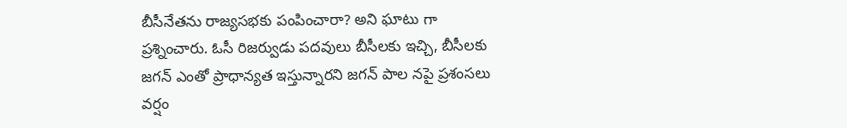బీసీనేతను రాజ్యసభకు పంపించారా? అని ఘాటు గా ప్రశ్నించారు. ఓసీ రిజర్వుడు పదవులు బీసీలకు ఇచ్చి, బీసీలకు జగన్ ఎంతో ప్రాధాన్యత ఇస్తున్నారని జగన్ పాల నపై ప్రశంసలు వర్షం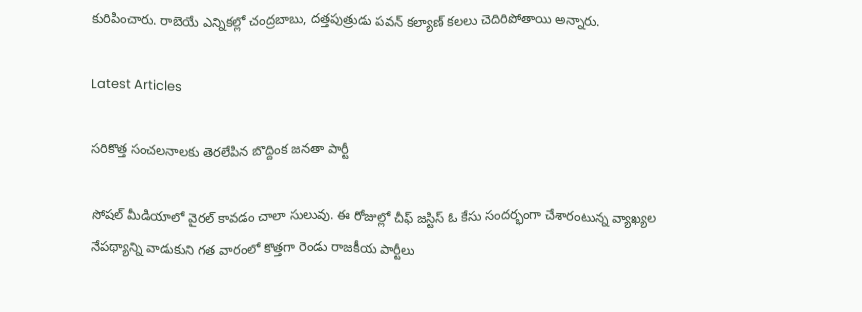కురిపించారు. రాబెయే ఎన్నికల్లో చంద్రబాబు, దత్తపుత్రుడు పవన్ కల్యాణ్ కలలు చెదిరిపోతాయి అన్నారు.

Latest Articles

సరికొత్త సంచలనాలకు తెరలేపిన బొద్దింక జనతా పార్టీ

సోషల్ మీడియాలో వైరల్ కావడం చాలా సులువు. ఈ రోజుల్లో చీఫ్ జస్టిస్ ఓ కేసు సందర్భంగా చేశారంటున్న వ్యాఖ్యల నేపథ్యాన్ని వాడుకుని గత వారంలో కొత్తగా రెండు రాజకీయ పార్టీలు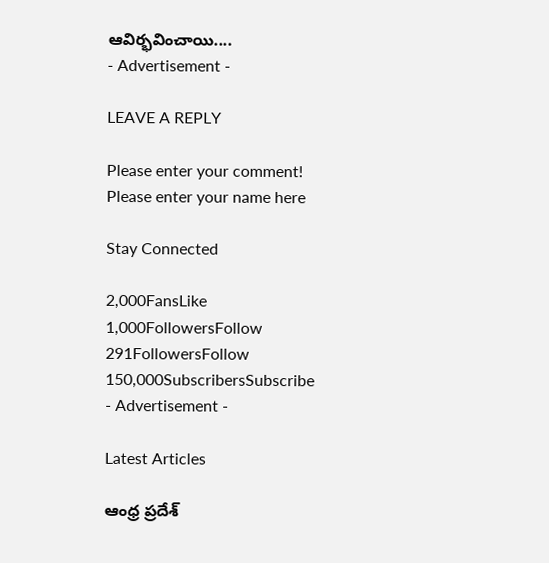ఆవిర్భవించాయి....
- Advertisement -

LEAVE A REPLY

Please enter your comment!
Please enter your name here

Stay Connected

2,000FansLike
1,000FollowersFollow
291FollowersFollow
150,000SubscribersSubscribe
- Advertisement -

Latest Articles

ఆంధ్ర ప్రదేశ్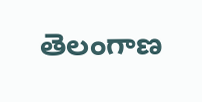తెలంగాణ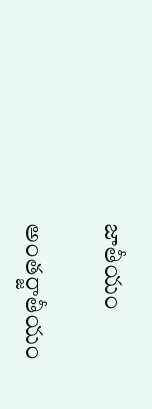జాతీయం

అంతర్జాతీయం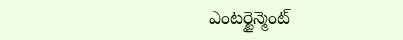ఎంటర్టైన్మెంట్